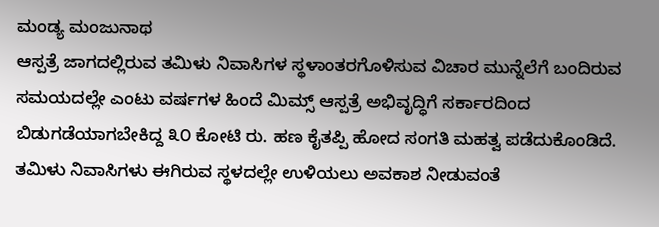ಮಂಡ್ಯ ಮಂಜುನಾಥ
ಆಸ್ಪತ್ರೆ ಜಾಗದಲ್ಲಿರುವ ತಮಿಳು ನಿವಾಸಿಗಳ ಸ್ಥಳಾಂತರಗೊಳಿಸುವ ವಿಚಾರ ಮುನ್ನೆಲೆಗೆ ಬಂದಿರುವ ಸಮಯದಲ್ಲೇ ಎಂಟು ವರ್ಷಗಳ ಹಿಂದೆ ಮಿಮ್ಸ್ ಆಸ್ಪತ್ರೆ ಅಭಿವೃದ್ಧಿಗೆ ಸರ್ಕಾರದಿಂದ ಬಿಡುಗಡೆಯಾಗಬೇಕಿದ್ದ ೩೦ ಕೋಟಿ ರು. ಹಣ ಕೈತಪ್ಪಿ ಹೋದ ಸಂಗತಿ ಮಹತ್ವ ಪಡೆದುಕೊಂಡಿದೆ.
ತಮಿಳು ನಿವಾಸಿಗಳು ಈಗಿರುವ ಸ್ಥಳದಲ್ಲೇ ಉಳಿಯಲು ಅವಕಾಶ ನೀಡುವಂತೆ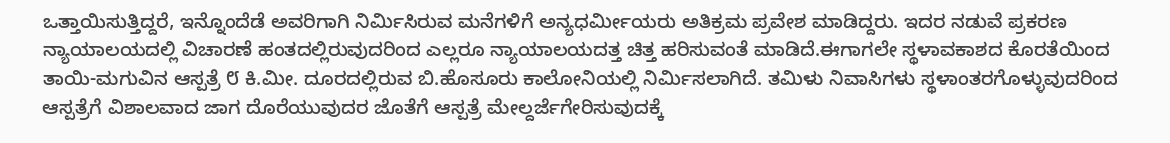ಒತ್ತಾಯಿಸುತ್ತಿದ್ದರೆ, ಇನ್ನೊಂದೆಡೆ ಅವರಿಗಾಗಿ ನಿರ್ಮಿಸಿರುವ ಮನೆಗಳಿಗೆ ಅನ್ಯಧರ್ಮೀಯರು ಅತಿಕ್ರಮ ಪ್ರವೇಶ ಮಾಡಿದ್ದರು. ಇದರ ನಡುವೆ ಪ್ರಕರಣ ನ್ಯಾಯಾಲಯದಲ್ಲಿ ವಿಚಾರಣೆ ಹಂತದಲ್ಲಿರುವುದರಿಂದ ಎಲ್ಲರೂ ನ್ಯಾಯಾಲಯದತ್ತ ಚಿತ್ತ ಹರಿಸುವಂತೆ ಮಾಡಿದೆ.ಈಗಾಗಲೇ ಸ್ಥಳಾವಕಾಶದ ಕೊರತೆಯಿಂದ ತಾಯಿ-ಮಗುವಿನ ಆಸ್ಪತ್ರೆ ೮ ಕಿ.ಮೀ. ದೂರದಲ್ಲಿರುವ ಬಿ.ಹೊಸೂರು ಕಾಲೋನಿಯಲ್ಲಿ ನಿರ್ಮಿಸಲಾಗಿದೆ. ತಮಿಳು ನಿವಾಸಿಗಳು ಸ್ಥಳಾಂತರಗೊಳ್ಳುವುದರಿಂದ ಆಸ್ಪತ್ರೆಗೆ ವಿಶಾಲವಾದ ಜಾಗ ದೊರೆಯುವುದರ ಜೊತೆಗೆ ಆಸ್ಪತ್ರೆ ಮೇಲ್ದರ್ಜೆಗೇರಿಸುವುದಕ್ಕೆ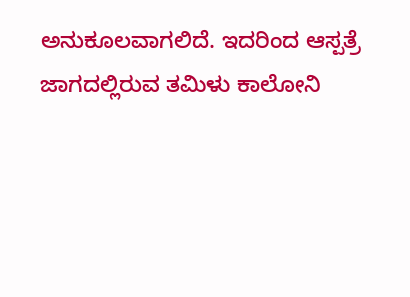ಅನುಕೂಲವಾಗಲಿದೆ. ಇದರಿಂದ ಆಸ್ಪತ್ರೆ ಜಾಗದಲ್ಲಿರುವ ತಮಿಳು ಕಾಲೋನಿ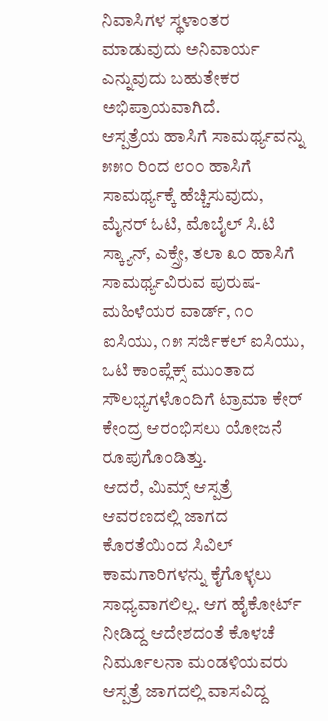ನಿವಾಸಿಗಳ ಸ್ಥಳಾಂತರ ಮಾಡುವುದು ಅನಿವಾರ್ಯ ಎನ್ನುವುದು ಬಹುತೇಕರ ಅಭಿಪ್ರಾಯವಾಗಿದೆ.
ಆಸ್ಪತ್ರೆಯ ಹಾಸಿಗೆ ಸಾಮರ್ಥ್ಯವನ್ನು ೫೫೦ ರಿಂದ ೮೦೦ ಹಾಸಿಗೆ ಸಾಮರ್ಥ್ಯಕ್ಕೆ ಹೆಚ್ಚಿಸುವುದು, ಮೈನರ್ ಓಟಿ, ಮೊಬೈಲ್ ಸಿ.ಟಿ ಸ್ಕ್ಯಾನ್, ಎಕ್ಸ್ರೇ, ತಲಾ ೩೦ ಹಾಸಿಗೆ ಸಾಮರ್ಥ್ಯವಿರುವ ಪುರುಷ-ಮಹಿಳೆಯರ ವಾರ್ಡ್, ೧೦ ಐಸಿಯು, ೧೫ ಸರ್ಜಿಕಲ್ ಐಸಿಯು, ಒಟಿ ಕಾಂಪ್ಲೆಕ್ಸ್ ಮುಂತಾದ ಸೌಲಭ್ಯಗಳೊಂದಿಗೆ ಟ್ರಾಮಾ ಕೇರ್ ಕೇಂದ್ರ ಆರಂಭಿಸಲು ಯೋಜನೆ ರೂಪುಗೊಂಡಿತ್ತು.
ಆದರೆ, ಮಿಮ್ಸ್ ಆಸ್ಪತ್ರೆ ಆವರಣದಲ್ಲಿ ಜಾಗದ ಕೊರತೆಯಿಂದ ಸಿವಿಲ್ ಕಾಮಗಾರಿಗಳನ್ನು ಕೈಗೊಳ್ಳಲು ಸಾಧ್ಯವಾಗಲಿಲ್ಲ. ಆಗ ಹೈಕೋರ್ಟ್ ನೀಡಿದ್ದ ಆದೇಶದಂತೆ ಕೊಳಚೆ ನಿರ್ಮೂಲನಾ ಮಂಡಳಿಯವರು ಆಸ್ಪತ್ರೆ ಜಾಗದಲ್ಲಿ ವಾಸವಿದ್ದ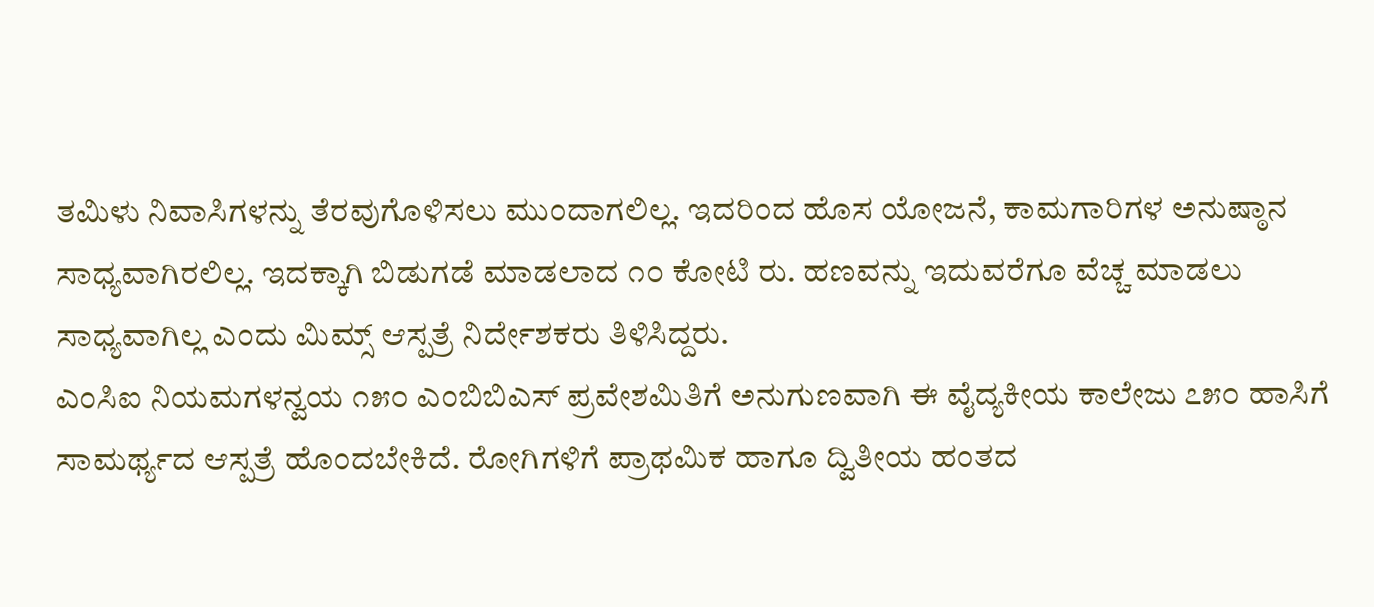ತಮಿಳು ನಿವಾಸಿಗಳನ್ನು ತೆರವುಗೊಳಿಸಲು ಮುಂದಾಗಲಿಲ್ಲ. ಇದರಿಂದ ಹೊಸ ಯೋಜನೆ, ಕಾಮಗಾರಿಗಳ ಅನುಷ್ಠಾನ ಸಾಧ್ಯವಾಗಿರಲಿಲ್ಲ. ಇದಕ್ಕಾಗಿ ಬಿಡುಗಡೆ ಮಾಡಲಾದ ೧೦ ಕೋಟಿ ರು. ಹಣವನ್ನು ಇದುವರೆಗೂ ವೆಚ್ಚ ಮಾಡಲು ಸಾಧ್ಯವಾಗಿಲ್ಲ ಎಂದು ಮಿಮ್ಸ್ ಆಸ್ಪತ್ರೆ ನಿರ್ದೇಶಕರು ತಿಳಿಸಿದ್ದರು.
ಎಂಸಿಐ ನಿಯಮಗಳನ್ವಯ ೧೫೦ ಎಂಬಿಬಿಎಸ್ ಪ್ರವೇಶಮಿತಿಗೆ ಅನುಗುಣವಾಗಿ ಈ ವೈದ್ಯಕೀಯ ಕಾಲೇಜು ೭೫೦ ಹಾಸಿಗೆ ಸಾಮರ್ಥ್ಯದ ಆಸ್ಪತ್ರೆ ಹೊಂದಬೇಕಿದೆ. ರೋಗಿಗಳಿಗೆ ಪ್ರಾಥಮಿಕ ಹಾಗೂ ದ್ವಿತೀಯ ಹಂತದ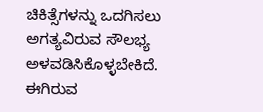ಚಿಕಿತ್ಸೆಗಳನ್ನು ಒದಗಿಸಲು ಅಗತ್ಯವಿರುವ ಸೌಲಭ್ಯ ಅಳವಡಿಸಿಕೊಳ್ಳಬೇಕಿದೆ. ಈಗಿರುವ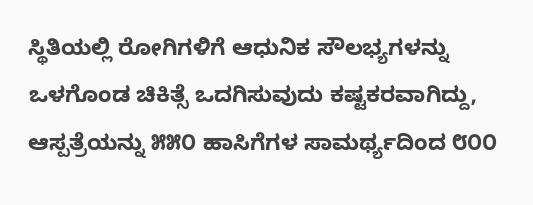ಸ್ಥಿತಿಯಲ್ಲಿ ರೋಗಿಗಳಿಗೆ ಆಧುನಿಕ ಸೌಲಭ್ಯಗಳನ್ನು ಒಳಗೊಂಡ ಚಿಕಿತ್ಸೆ ಒದಗಿಸುವುದು ಕಷ್ಟಕರವಾಗಿದ್ದು, ಆಸ್ಪತ್ರೆಯನ್ನು ೫೫೦ ಹಾಸಿಗೆಗಳ ಸಾಮರ್ಥ್ಯದಿಂದ ೮೦೦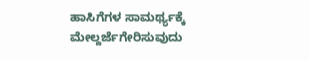ಹಾಸಿಗೆಗಳ ಸಾಮರ್ಥ್ಯಕ್ಕೆ ಮೇಲ್ದರ್ಜೆಗೇರಿಸುವುದು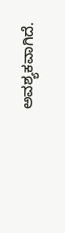ಅವಶ್ಯಕವಾಗಿದೆ.